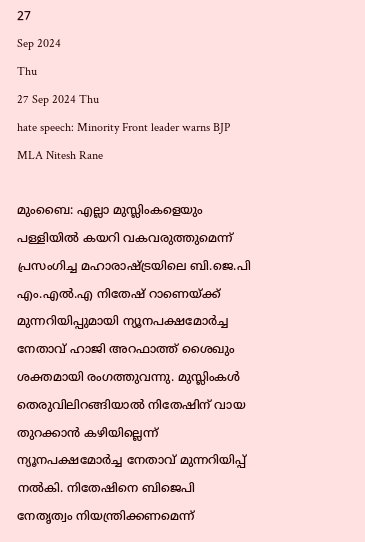27
Sep 2024
Thu
27 Sep 2024 Thu
hate speech: Minority Front leader warns BJP MLA Nitesh Rane

മുംബൈ: എല്ലാ മുസ്ലിംകളെയും പള്ളിയില്‍ കയറി വകവരുത്തുമെന്ന് പ്രസംഗിച്ച മഹാരാഷ്ട്രയിലെ ബി.ജെ.പി എം.എല്‍.എ നിതേഷ് റാണെയ്ക്ക് മുന്നറിയിപ്പുമായി ന്യൂനപക്ഷമോര്‍ച്ച നേതാവ് ഹാജി അറഫാത്ത് ശൈഖും ശക്തമായി രംഗത്തുവന്നു. മുസ്ലിംകള്‍ തെരുവിലിറങ്ങിയാല്‍ നിതേഷിന് വായ തുറക്കാന്‍ കഴിയില്ലെന്ന് ന്യൂനപക്ഷമോര്‍ച്ച നേതാവ് മുന്നറിയിപ്പ് നല്‍കി. നിതേഷിനെ ബിജെപി നേതൃത്വം നിയന്ത്രിക്കണമെന്ന്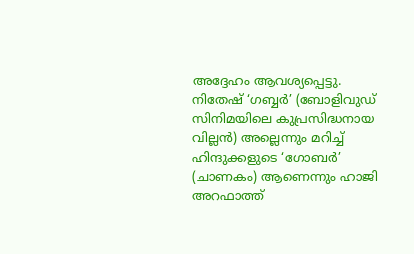അദ്ദേഹം ആവശ്യപ്പെട്ടു. നിതേഷ് ‘ഗബ്ബര്‍’ (ബോളിവുഡ് സിനിമയിലെ കുപ്രസിദ്ധനായ വില്ലന്‍) അല്ലെന്നും മറിച്ച് ഹിന്ദുക്കളുടെ ‘ഗോബര്‍’ (ചാണകം) ആണെന്നും ഹാജി അറഫാത്ത്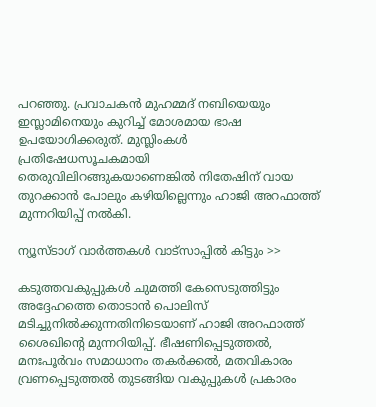പറഞ്ഞു. പ്രവാചകന്‍ മുഹമ്മദ് നബിയെയും ഇസ്ലാമിനെയും കുറിച്ച് മോശമായ ഭാഷ ഉപയോഗിക്കരുത്. മുസ്ലിംകള്‍ പ്രതിഷേധസൂചകമായി തെരുവിലിറങ്ങുകയാണെങ്കില്‍ നിതേഷിന് വായ തുറക്കാന്‍ പോലും കഴിയില്ലെന്നും ഹാജി അറഫാത്ത് മുന്നറിയിപ്പ് നല്‍കി.

ന്യൂസ്ടാഗ് വാര്‍ത്തകള്‍ വാട്‌സാപ്പില്‍ കിട്ടും >>

കടുത്തവകുപ്പുകള്‍ ചുമത്തി കേസെടുത്തിട്ടും അദ്ദേഹത്തെ തൊടാന്‍ പൊലിസ് മടിച്ചുനില്‍ക്കുന്നതിനിടെയാണ് ഹാജി അറഫാത്ത് ശൈഖിന്റെ മുന്നറിയിപ്പ്. ഭീഷണിപ്പെടുത്തല്‍, മനഃപൂര്‍വം സമാധാനം തകര്‍ക്കല്‍, മതവികാരം വ്രണപ്പെടുത്തല്‍ തുടങ്ങിയ വകുപ്പുകള്‍ പ്രകാരം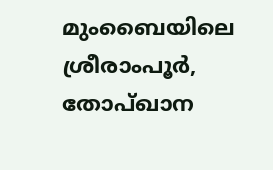മുംബൈയിലെ ശ്രീരാംപൂര്‍, തോപ്ഖാന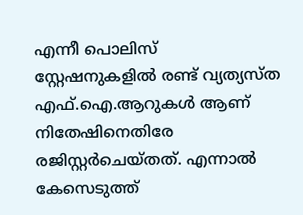എന്നീ പൊലിസ് സ്റ്റേഷനുകളില്‍ രണ്ട് വ്യത്യസ്ത എഫ്.ഐ.ആറുകള്‍ ആണ് നിതേഷിനെതിരേ രജിസ്റ്റര്‍ചെയ്തത്. എന്നാല്‍ കേസെടുത്ത്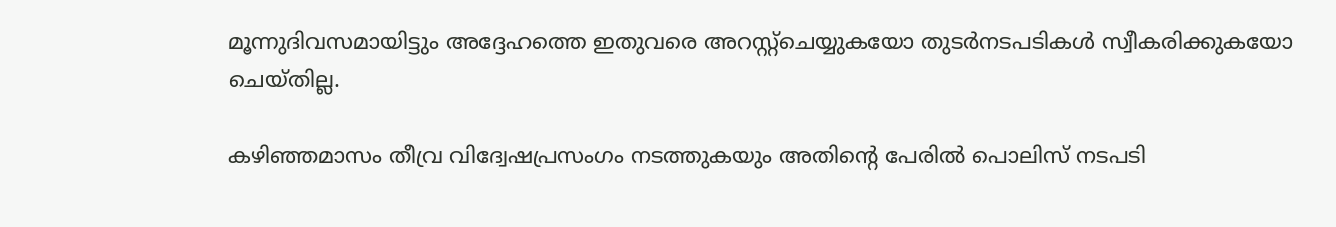മൂന്നുദിവസമായിട്ടും അദ്ദേഹത്തെ ഇതുവരെ അറസ്റ്റ്‌ചെയ്യുകയോ തുടര്‍നടപടികള്‍ സ്വീകരിക്കുകയോ ചെയ്തില്ല.

കഴിഞ്ഞമാസം തീവ്ര വിദ്വേഷപ്രസംഗം നടത്തുകയും അതിന്റെ പേരില്‍ പൊലിസ് നടപടി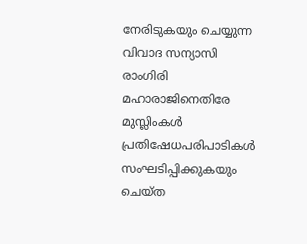നേരിടുകയും ചെയ്യുന്ന വിവാദ സന്യാസി രാംഗിരി മഹാരാജിനെതിരേ മുസ്ലിംകള്‍ പ്രതിഷേധപരിപാടികള്‍ സംഘടിപ്പിക്കുകയും ചെയ്ത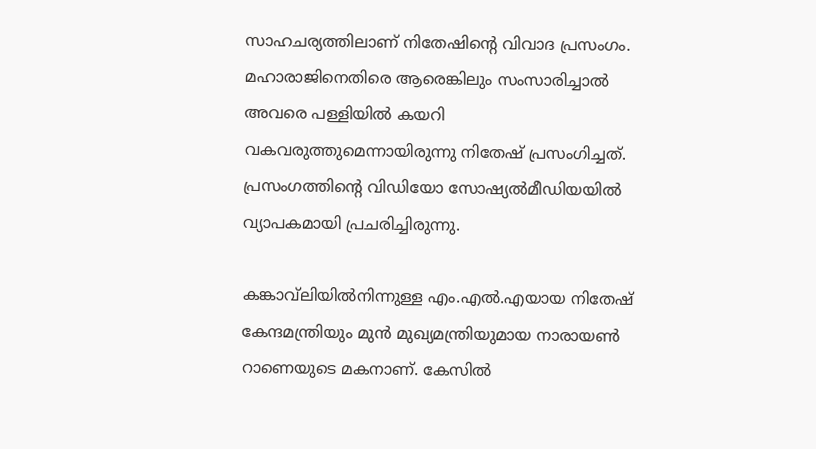സാഹചര്യത്തിലാണ് നിതേഷിന്റെ വിവാദ പ്രസംഗം. മഹാരാജിനെതിരെ ആരെങ്കിലും സംസാരിച്ചാല്‍ അവരെ പള്ളിയില്‍ കയറി വകവരുത്തുമെന്നായിരുന്നു നിതേഷ് പ്രസംഗിച്ചത്. പ്രസംഗത്തിന്റെ വിഡിയോ സോഷ്യല്‍മീഡിയയില്‍ വ്യാപകമായി പ്രചരിച്ചിരുന്നു.

കങ്കാവ്‌ലിയില്‍നിന്നുള്ള എം.എല്‍.എയായ നിതേഷ് കേന്ദമന്ത്രിയും മുന്‍ മുഖ്യമന്ത്രിയുമായ നാരായണ്‍ റാണെയുടെ മകനാണ്. കേസില്‍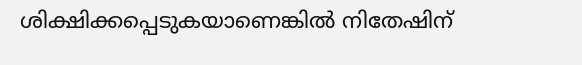ശിക്ഷിക്കപ്പെടുകയാണെങ്കില്‍ നിതേഷിന്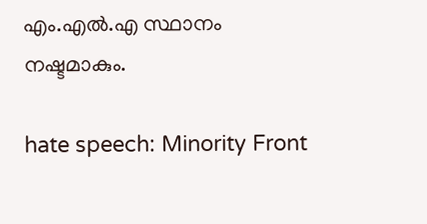എം.എല്‍.എ സ്ഥാനം നഷ്ടമാകും.

hate speech: Minority Front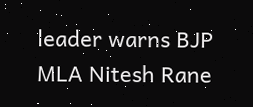leader warns BJP MLA Nitesh Rane